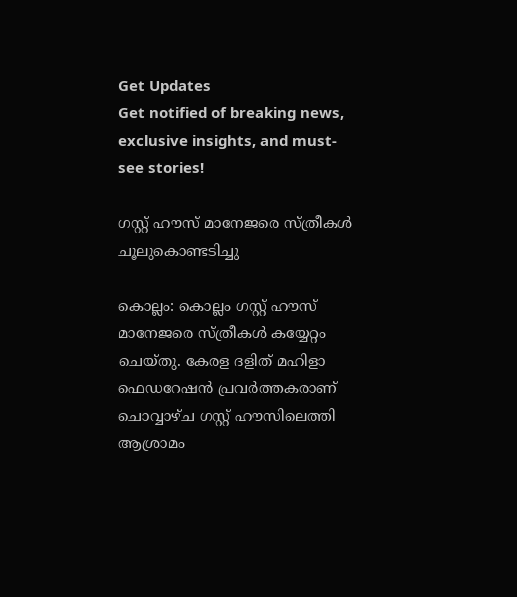Get Updates
Get notified of breaking news, exclusive insights, and must-see stories!

ഗസ്റ്റ് ഹൗസ് മാനേജരെ സ്ത്രീകള്‍ ചൂലുകൊണ്ടടിച്ചു

കൊല്ലം: കൊല്ലം ഗസ്റ്റ് ഹൗസ് മാനേജരെ സ്ത്രീകള്‍ കയ്യേറ്റം ചെയ്തു. കേരള ദളിത് മഹിളാ ഫെഡറേഷന്‍ പ്രവര്‍ത്തകരാണ് ചൊവ്വാഴ്ച ഗസ്റ്റ് ഹൗസിലെത്തി ആശ്രാമം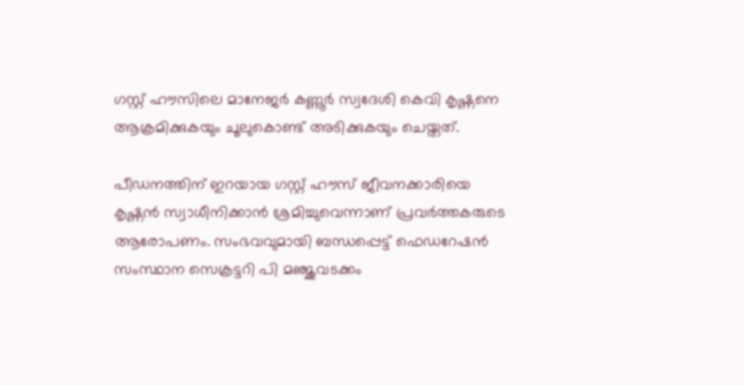ഗസ്റ്റ് ഹൗസിലെ മാനേജര്‍ കണ്ണൂര്‍ സ്വദേശി കെവി കൃഷ്ണനെ ആക്രമിക്കുകയും ചൂലുകൊണ്ട് അടിക്കുകയും ചെയ്തത്.

പീഡനത്തിന് ഇറയായ ഗസ്റ്റ് ഹൗസ് ജീവനക്കാരിയെ കൃഷ്ണന്‍ സ്വാധീനിക്കാന്‍ ശ്രമിച്ചുവെന്നാണ് പ്രവര്‍ത്തകരുടെ ആരോപണം. സംഭവവുമായി ബന്ധപ്പെട്ട് ഫെഡറേഷന്‍ സംസ്ഥാന സെക്രട്ടറി പി മഞ്ജുവടക്കം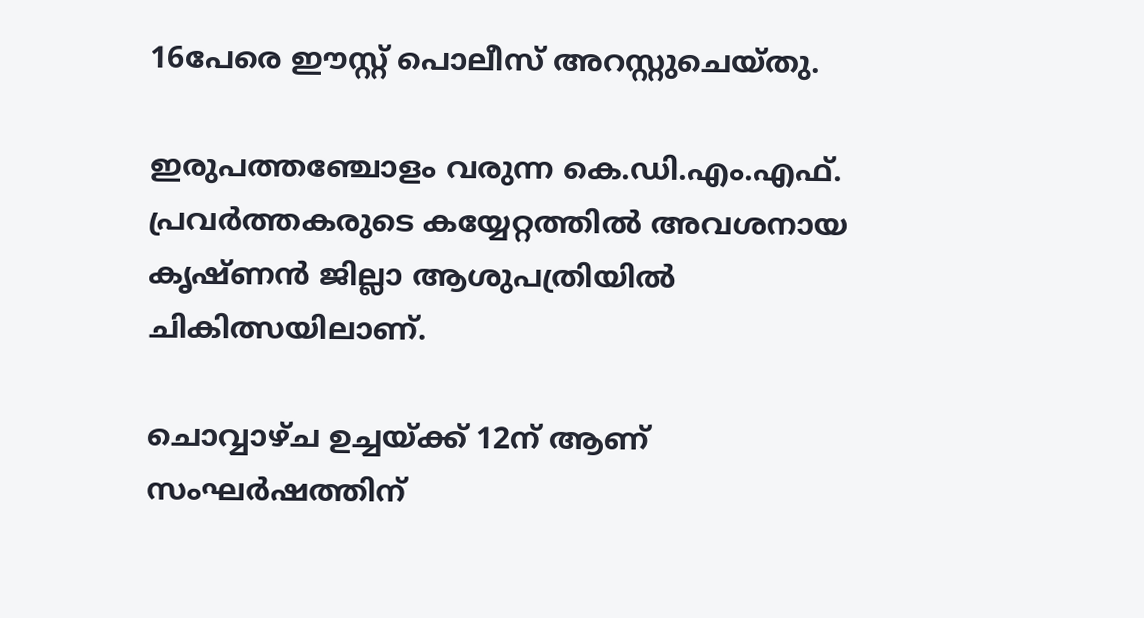16പേരെ ഈസ്റ്റ് പൊലീസ് അറസ്റ്റുചെയ്തു.

ഇരുപത്തഞ്ചോളം വരുന്ന കെ.ഡി.എം.എഫ്. പ്രവര്‍ത്തകരുടെ കയ്യേറ്റത്തില്‍ അവശനായ കൃഷ്ണന്‍ ജില്ലാ ആശുപത്രിയില്‍ ചികിത്സയിലാണ്.

ചൊവ്വാഴ്ച ഉച്ചയ്ക്ക് 12ന് ആണ് സംഘര്‍ഷത്തിന്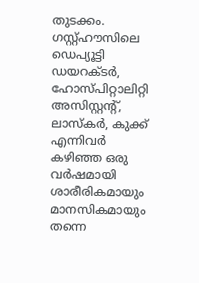തുടക്കം. ഗസ്റ്റ്ഹൗസിലെ ഡെപ്യൂട്ടി ഡയറക്ടര്‍, ഹോസ്പിറ്റാലിറ്റി അസിസ്റ്റന്റ്, ലാസ്‌കര്‍, കുക്ക് എന്നിവര്‍ കഴിഞ്ഞ ഒരു വര്‍ഷമായി ശാരീരികമായും മാനസികമായും തന്നെ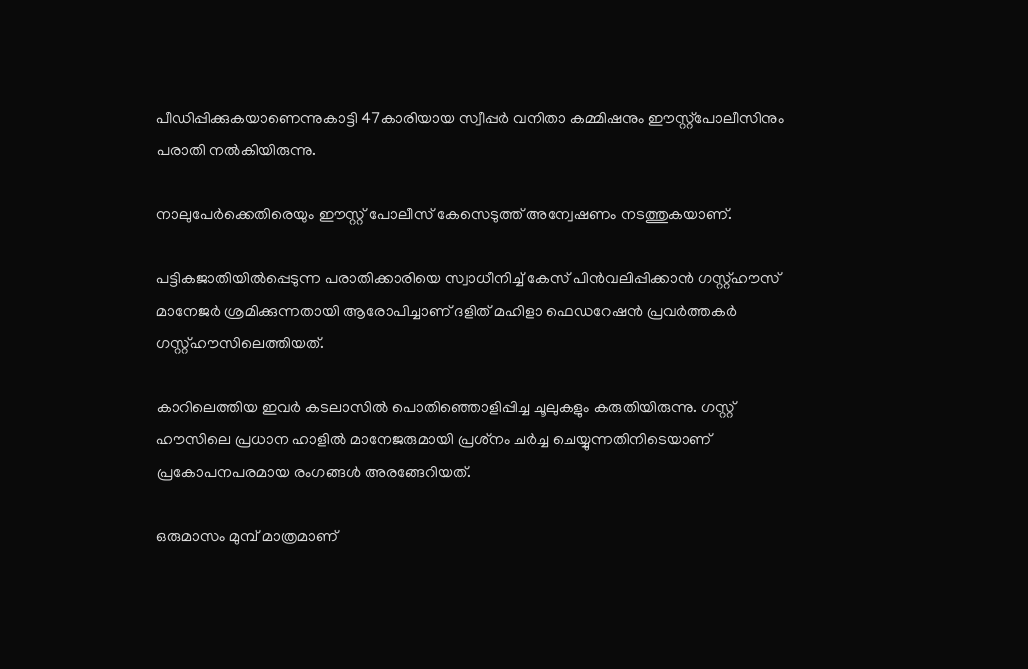പീഡിപ്പിക്കുകയാണെന്നുകാട്ടി 47കാരിയായ സ്വീപ്പര്‍ വനിതാ കമ്മിഷനും ഈസ്റ്റ്‌പോലീസിനും പരാതി നല്‍കിയിരുന്നു.

നാലുപേര്‍ക്കെതിരെയും ഈസ്റ്റ് പോലീസ് കേസെടുത്ത് അന്വേഷണം നടത്തുകയാണ്.

പട്ടികജാതിയില്‍പ്പെടുന്ന പരാതിക്കാരിയെ സ്വാധീനിച്ച് കേസ് പിന്‍വലിപ്പിക്കാന്‍ ഗസ്റ്റ്ഹൗസ് മാനേജര്‍ ശ്രമിക്കുന്നതായി ആരോപിച്ചാണ് ദളിത് മഹിളാ ഫെഡറേഷന്‍ പ്രവര്‍ത്തകര്‍ ഗസ്റ്റ്ഹൗസിലെത്തിയത്.

കാറിലെത്തിയ ഇവര്‍ കടലാസില്‍ പൊതിഞ്ഞൊളിപ്പിച്ച ചൂലുകളും കരുതിയിരുന്നു. ഗസ്റ്റ് ഹൗസിലെ പ്രധാന ഹാളില്‍ മാനേജരുമായി പ്രശ്‌നം ചര്‍ച്ച ചെയ്യുന്നതിനിടെയാണ് പ്രകോപനപരമായ രംഗങ്ങള്‍ അരങ്ങേറിയത്.

ഒരുമാസം മുമ്പ് മാത്രമാണ്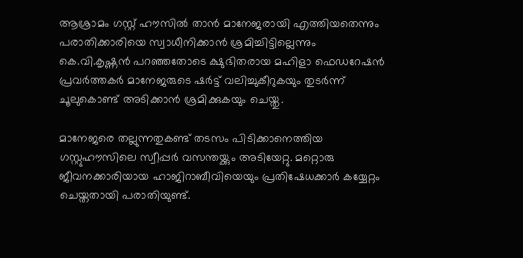ആശ്രാമം ഗസ്റ്റ് ഹൗസില്‍ താന്‍ മാനേജരായി എത്തിയതെന്നും പരാതിക്കാരിയെ സ്വാധീനിക്കാന്‍ ശ്രമിച്ചിട്ടില്ലെന്നും കെ.വി.കൃഷ്ണന്‍ പറഞ്ഞതോടെ ക്ഷുഭിതരായ മഹിളാ ഫെഡറേഷന്‍ പ്രവര്‍ത്തകര്‍ മാനേജരുടെ ഷര്‍ട്ട് വലിച്ചുകീറുകയും തുടര്‍ന്ന് ചൂലുകൊണ്ട് അടിക്കാന്‍ ശ്രമിക്കുകയും ചെയ്തു.

മാനേജരെ തല്ലുന്നതുകണ്ട് തടസം പിടിക്കാനെത്തിയ ഗസ്റ്റുഹൗസിലെ സ്വീപ്പര്‍ വസന്തയ്ക്കും അടിയേറ്റു. മറ്റൊരു ജീവനക്കാരിയായ ഹാജിറാബീവിയെയും പ്രതിഷേധക്കാര്‍ കയ്യേറ്റം ചെയ്തതായി പരാതിയുണ്ട്.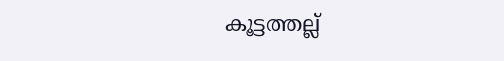കൂട്ടത്തല്ല്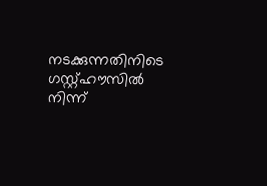നടക്കുന്നതിനിടെ ഗസ്റ്റ്ഹൗസില്‍ നിന്ന്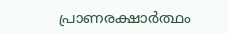പ്രാണരക്ഷാര്‍ത്ഥം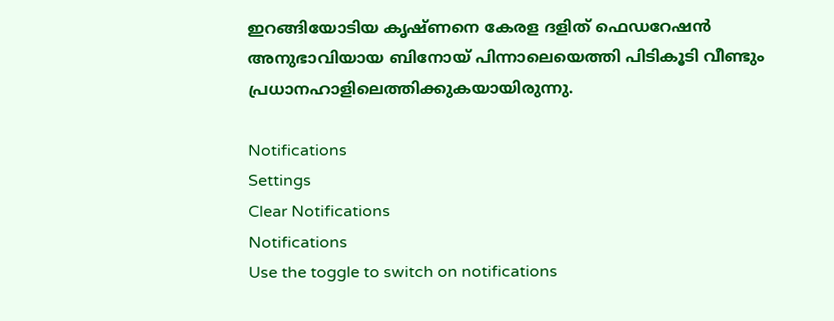ഇറങ്ങിയോടിയ കൃഷ്ണനെ കേരള ദളിത് ഫെഡറേഷന്‍ അനുഭാവിയായ ബിനോയ് പിന്നാലെയെത്തി പിടികൂടി വീണ്ടും പ്രധാനഹാളിലെത്തിക്കുകയായിരുന്നു.

Notifications
Settings
Clear Notifications
Notifications
Use the toggle to switch on notifications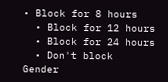• Block for 8 hours
  • Block for 12 hours
  • Block for 24 hours
  • Don't block
Gender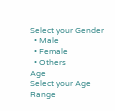Select your Gender
  • Male
  • Female
  • Others
Age
Select your Age Range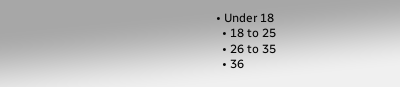• Under 18
  • 18 to 25
  • 26 to 35
  • 36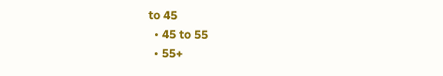to 45
  • 45 to 55
  • 55+